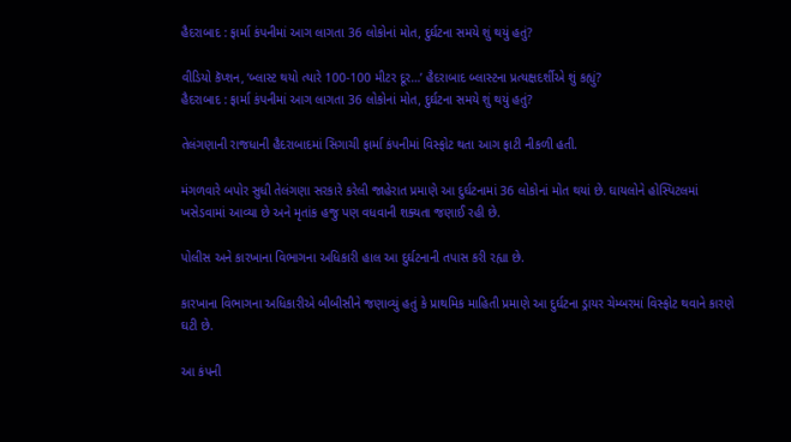હૈદરાબાદ : ફાર્મા કંપનીમાં આગ લાગતા 36 લોકોનાં મોત, દુર્ઘટના સમયે શું થયું હતું?

વીડિયો કૅપ્શન, ‘બ્લાસ્ટ થયો ત્યારે 100-100 મીટર દૂર…’ હૈદરાબાદ બ્લાસ્ટના પ્રત્યક્ષદર્શીએ શું કહ્યું?
હૈદરાબાદ : ફાર્મા કંપનીમાં આગ લાગતા 36 લોકોનાં મોત, દુર્ઘટના સમયે શું થયું હતું?

તેલંગણાની રાજધાની હૈદરાબાદમાં સિગાચી ફાર્મા કંપનીમાં વિસ્ફોટ થતા આગ ફાટી નીકળી હતી.

મંગળવારે બપોર સુધી તેલંગણા સરકારે કરેલી જાહેરાત પ્રમાણે આ દુર્ઘટનામાં 36 લોકોનાં મોત થયાં છે. ઘાયલોને હોસ્પિટલમાં ખસેડવામાં આવ્યા છે અને મૃતાંક હજુ પણ વધવાની શક્યતા જણાઈ રહી છે.

પોલીસ અને કારખાના વિભાગના અધિકારી હાલ આ દુર્ઘટનાની તપાસ કરી રહ્યા છે.

કારખાના વિભાગના અધિકારીએ બીબીસીને જણાવ્યું હતું કે પ્રાથમિક માહિતી પ્રમાણે આ દુર્ઘટના ડ્રાયર ચેમ્બરમાં વિસ્ફોટ થવાને કારણે ઘટી છે.

આ કંપની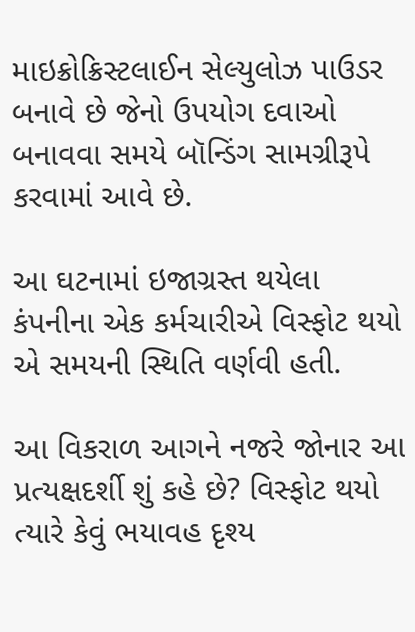માઇક્રોક્રિસ્ટલાઈન સેલ્યુલોઝ પાઉડર બનાવે છે જેનો ઉપયોગ દવાઓ બનાવવા સમયે બૉન્ડિંગ સામગ્રીરૂપે કરવામાં આવે છે.

આ ઘટનામાં ઇજાગ્રસ્ત થયેલા કંપનીના એક કર્મચારીએ વિસ્ફોટ થયો એ સમયની સ્થિતિ વર્ણવી હતી.

આ વિકરાળ આગને નજરે જોનાર આ પ્રત્યક્ષદર્શી શું કહે છે? વિસ્ફોટ થયો ત્યારે કેવું ભયાવહ દૃશ્ય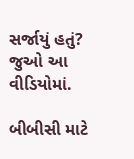સર્જાયું હતું? જુઓ આ વીડિયોમાં.

બીબીસી માટે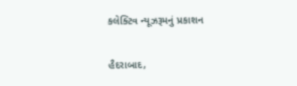કલેક્ટિવ ન્યૂઝરૂમનું પ્રકાશન

હૈદરાબાદ,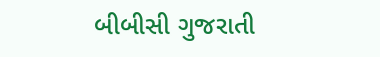બીબીસી ગુજરાતી